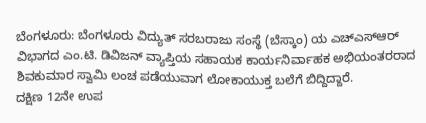ಬೆಂಗಳೂರು: ಬೆಂಗಳೂರು ವಿದ್ಯುತ್ ಸರಬರಾಜು ಸಂಸ್ಥೆ (ಬೆಸ್ಕಾಂ) ಯ ಎಚ್ಎಸ್ಆರ್ ವಿಭಾಗದ ಎಂ.ಟಿ. ಡಿವಿಜನ್ ವ್ಯಾಪ್ತಿಯ ಸಹಾಯಕ ಕಾರ್ಯನಿರ್ವಾಹಕ ಅಭಿಯಂತರರಾದ ಶಿವಕುಮಾರ ಸ್ವಾಮಿ ಲಂಚ ಪಡೆಯುವಾಗ ಲೋಕಾಯುಕ್ತ ಬಲೆಗೆ ಬಿದ್ದಿದ್ದಾರೆ.
ದಕ್ಷಿಣ 12ನೇ ಉಪ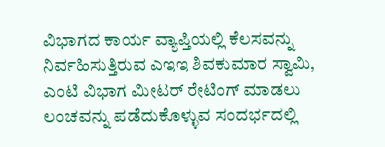ವಿಭಾಗದ ಕಾರ್ಯ ವ್ಯಾಪ್ತಿಯಲ್ಲಿ ಕೆಲಸವನ್ನು ನಿರ್ವಹಿಸುತ್ತಿರುವ ಎಇಇ ಶಿವಕುಮಾರ ಸ್ವಾಮಿ, ಎಂಟಿ ವಿಭಾಗ ಮೀಟರ್ ರೇಟಿಂಗ್ ಮಾಡಲು ಲಂಚವನ್ನು ಪಡೆದುಕೊಳ್ಳುವ ಸಂದರ್ಭದಲ್ಲಿ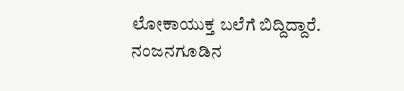ಲೋಕಾಯುಕ್ತ ಬಲೆಗೆ ಬಿದ್ದಿದ್ದಾರೆ.
ನಂಜನಗೂಡಿನ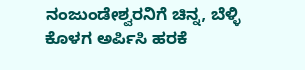ನಂಜುಂಡೇಶ್ವರನಿಗೆ ಚಿನ್ನ, ಬೆಳ್ಳಿ ಕೊಳಗ ಅರ್ಪಿಸಿ ಹರಕೆ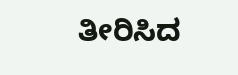ತೀರಿಸಿದ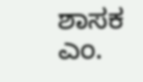ಶಾಸಕ ಎಂ.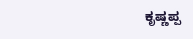ಕೃಷ್ಣಪ್ಪ